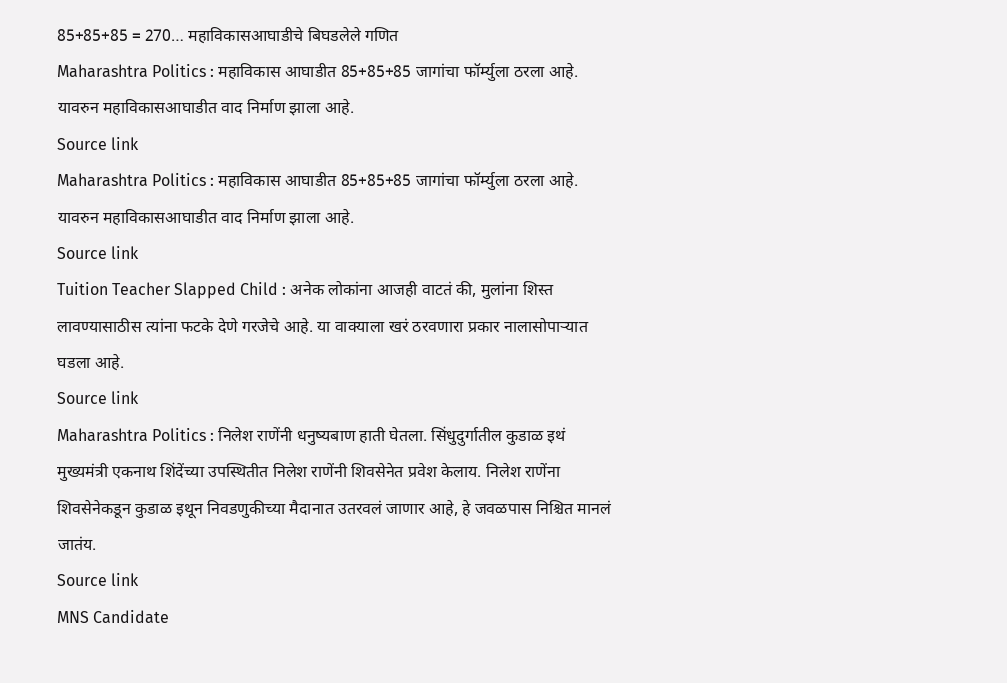85+85+85 = 270… महाविकासआघाडीचे बिघडलेले गणित
Maharashtra Politics : महाविकास आघाडीत 85+85+85 जागांचा फॉर्म्युला ठरला आहे. यावरुन महाविकासआघाडीत वाद निर्माण झाला आहे.
Source link
Maharashtra Politics : महाविकास आघाडीत 85+85+85 जागांचा फॉर्म्युला ठरला आहे. यावरुन महाविकासआघाडीत वाद निर्माण झाला आहे.
Source link
Tuition Teacher Slapped Child : अनेक लोकांना आजही वाटतं की, मुलांना शिस्त लावण्यासाठीस त्यांना फटके देणे गरजेचे आहे. या वाक्याला खरं ठरवणारा प्रकार नालासोपाऱ्यात घडला आहे.
Source link
Maharashtra Politics : निलेश राणेंनी धनुष्यबाण हाती घेतला. सिंधुदुर्गातील कुडाळ इथं मुख्यमंत्री एकनाथ शिंदेंच्या उपस्थितीत निलेश राणेंनी शिवसेनेत प्रवेश केलाय. निलेश राणेंना शिवसेनेकडून कुडाळ इथून निवडणुकीच्या मैदानात उतरवलं जाणार आहे, हे जवळपास निश्चित मानलं जातंय.
Source link
MNS Candidate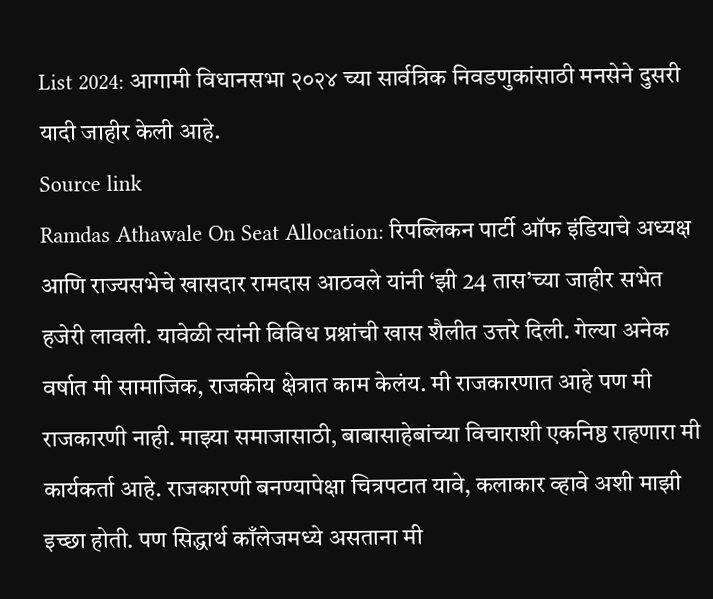List 2024: आगामी विधानसभा २०२४ च्या सार्वत्रिक निवडणुकांसाठी मनसेने दुसरी यादी जाहीर केली आहे.
Source link
Ramdas Athawale On Seat Allocation: रिपब्लिकन पार्टी ऑफ इंडियाचे अध्यक्ष आणि राज्यसभेचे खासदार रामदास आठवले यांनी ‘झी 24 तास’च्या जाहीर सभेत हजेरी लावली. यावेळी त्यांनी विविध प्रश्नांची खास शैलीत उत्तरे दिली. गेल्या अनेक वर्षात मी सामाजिक, राजकीय क्षेत्रात काम केलंय. मी राजकारणात आहे पण मी राजकारणी नाही. माझ्या समाजासाठी, बाबासाहेबांच्या विचाराशी एकनिष्ठ राहणारा मी कार्यकर्ता आहे. राजकारणी बनण्यापेक्षा चित्रपटात यावे, कलाकार व्हावे अशी माझी इच्छा होती. पण सिद्धार्थ काँलेजमध्ये असताना मी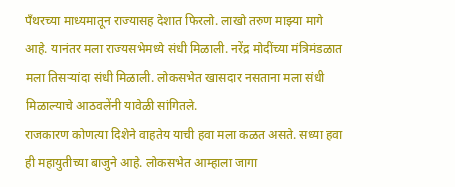पॅंथरच्या माध्यमातून राज्यासह देशात फिरलो. लाखो तरुण माझ्या मागे आहे. यानंतर मला राज्यसभेमध्ये संधी मिळाली. नरेंद्र मोदींच्या मंत्रिमंडळात मला तिसऱ्यांदा संधी मिळाली. लोकसभेत खासदार नसताना मला संधी मिळाल्याचे आठवलेंनी यावेळी सांगितले.
राजकारण कोणत्या दिशेने वाहतेय याची हवा मला कळत असते. सध्या हवा ही महायुतीच्या बाजुने आहे. लोकसभेत आम्हाला जागा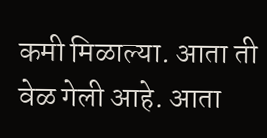कमी मिळाल्या. आता ती वेळ गेली आहे. आता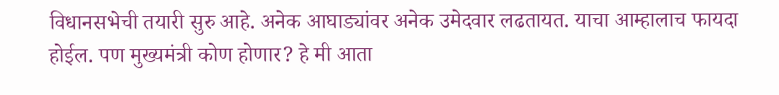विधानसभेची तयारी सुरु आहे. अनेक आघाड्यांवर अनेक उमेदवार लढतायत. याचा आम्हालाच फायदा होईल. पण मुख्यमंत्री कोण होणार? हे मी आता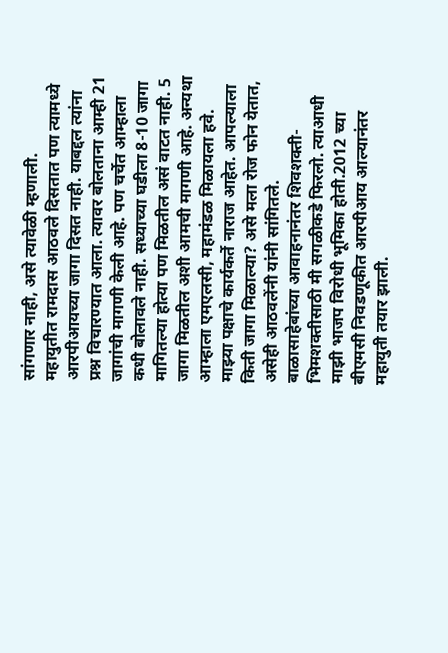सांगणार नाही, असे त्यावेळी म्हणाली.
महायुतीत रामदास आठवले दिसतात पण त्यामध्ये आरपीआयच्या जागा दिसत नाही. याबद्दल त्यांना प्रश्न विचारण्यात आला. त्यावर बोलताना आम्ही 21 जागांची मागणी केली आहे. पण चर्चेत आम्हाला कधी बोलावले नाही. सध्याच्या घडीला 8-10 जागा मागितल्या होत्या पण मिळतील असं वाटत नाही. 5 जागा मिळतील अशी आमची मागणी आहे. अन्यथा आम्हाला एमएलसी, महामंडळ मिळायला हवे. माझ्या पक्षाचे कार्यकर्ते नाराज आहेत. आपल्याला किती जागा मिळाल्या? असे मला रोज फोन येतात, असेही आठवलेंनी यांनी सांगितले.
बाळासाहेबांच्या आवाहनानंतर शिवशक्ती-भिमशक्तीसाठी मी सगळीकडे फिरलो. त्याआधी माझी भाजप विरोधी भूमिका होती.2012 च्या बीएमसी निवडणूकीत आरपीआय आल्यानंतर महायुती तयार झाली.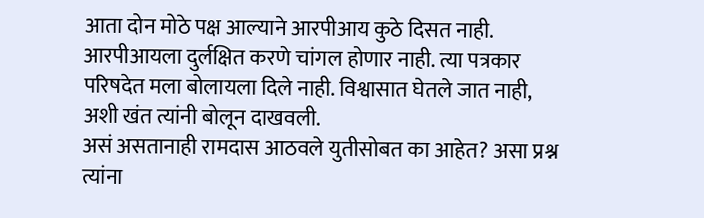आता दोन मोठे पक्ष आल्याने आरपीआय कुठे दिसत नाही. आरपीआयला दुर्लक्षित करणे चांगल होणार नाही. त्या पत्रकार परिषदेत मला बोलायला दिले नाही. विश्वासात घेतले जात नाही, अशी खंत त्यांनी बोलून दाखवली.
असं असतानाही रामदास आठवले युतीसोबत का आहेत? असा प्रश्न त्यांना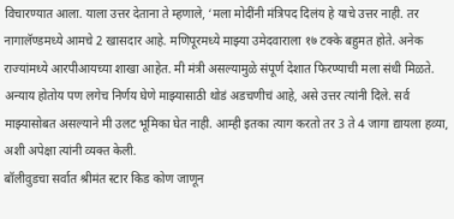विचारण्यात आला. याला उत्तर देताना ते म्हणाले, ‘मला मोदींनी मंत्रिपद दिलंय हे याचे उत्तर नाही. तर नागालॅण्डमध्ये आमचे 2 खासदार आहे. मणिपूरमध्ये माझ्या उमेदवाराला १७ टक्के बहुमत होते. अनेक राज्यांमध्ये आरपीआयच्या शाखा आहेत. मी मंत्री असल्यामुळे संपूर्ण देशात फिरण्याची मला संधी मिळते. अन्याय होतोय पण लगेच निर्णय घेणे माझ्यासाठी थोडं अडचणीचं आहे, असे उत्तर त्यांनी दिले. सर्व माझ्यासोबत असल्याने मी उलट भूमिका घेत नाही. आम्ही इतका त्याग करतो तर 3 ते 4 जागा द्यायला हव्या, अशी अपेक्षा त्यांनी व्यक्त केली.
बॉलीवुडचा सर्वात श्रीमंत स्टार किड कोण जाणून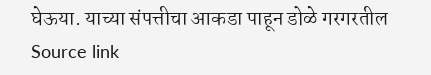घेऊया. याच्या संपत्तीचा आकडा पाहून डोळे गरगरतील
Source link